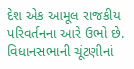દેશ એક આમૂલ રાજકીય પરિવર્તનના આરે ઉભો છે. વિધાનસભાની ચૂંટણીનાં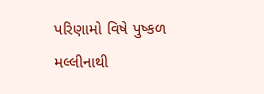પરિણામો વિષે પુષ્કળ મલ્લીનાથી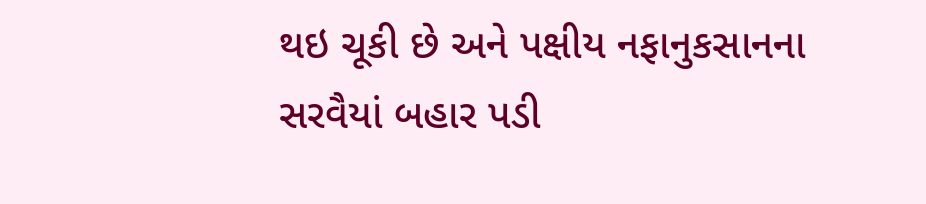થઇ ચૂકી છે અને પક્ષીય નફાનુકસાનના સરવૈયાં બહાર પડી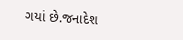ગયાં છે.જનાદેશ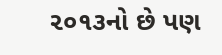૨૦૧૩નો છે પણ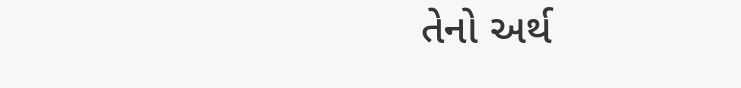તેનો અર્થ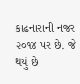કાઢનારાની નજર ૨૦૧૪ પર છે. જે થયું છે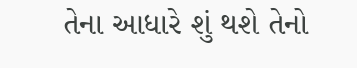તેના આધારે શું થશે તેનો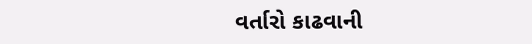વર્તારો કાઢવાની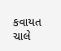કવાયત ચાલે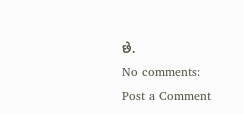છે.
No comments:
Post a Comment